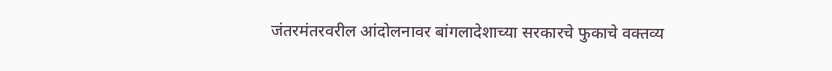जंतरमंतरवरील आंदोलनावर बांगलादेशाच्या सरकारचे फुकाचे वक्तव्य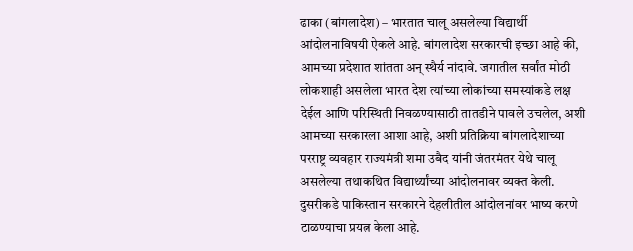ढाका (बांगलादेश) – भारतात चालू असलेल्या विद्यार्थी आंदोलनाविषयी ऐकले आहे. बांगलादेश सरकारची इच्छा आहे की, आमच्या प्रदेशात शांतता अन् स्थैर्य नांदावे. जगातील सर्वांत मोठी लोकशाही असलेला भारत देश त्यांच्या लोकांच्या समस्यांकडे लक्ष देईल आणि परिस्थिती निवळण्यासाठी तातडीने पावले उचलेल, अशी आमच्या सरकारला आशा आहे, अशी प्रतिक्रिया बांगलादेशाच्या परराष्ट्र व्यवहार राज्यमंत्री शमा उबैद यांनी जंतरमंतर येथे चालू असलेल्या तथाकथित विद्यार्थ्यांच्या आंदोलनावर व्यक्त केली. दुसरीकडे पाकिस्तान सरकारने देहलीतील आंदोलनांवर भाष्य करणे टाळण्याचा प्रयत्न केला आहे.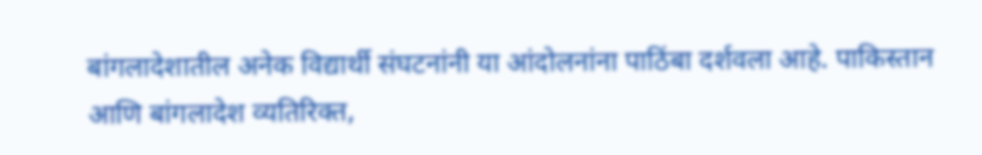बांगलादेशातील अनेक विद्यार्थी संघटनांनी या आंदोलनांना पाठिंबा दर्शवला आहे. पाकिस्तान आणि बांगलादेश व्यतिरिक्त,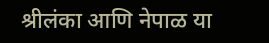श्रीलंका आणि नेपाळ या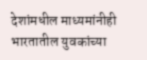देशांमधील माध्यमांनीही भारतातील युवकांच्या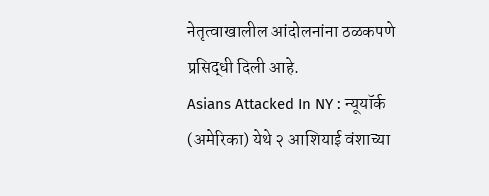नेतृत्वाखालील आंदोलनांना ठळकपणे प्रसिद्धी दिली आहे.
Asians Attacked In NY : न्यूयॉर्क (अमेरिका) येथे २ आशियाई वंशाच्या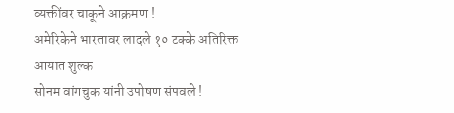व्यक्तींवर चाकूने आक्रमण !
अमेरिकेने भारतावर लादले १० टक्के अतिरिक्त आयात शुल्क
सोनम वांगचुक यांनी उपोषण संपवले !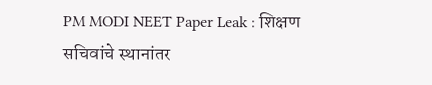PM MODI NEET Paper Leak : शिक्षण सचिवांचे स्थानांतर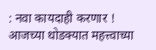: नवा कायदाही करणार !
आजच्या थोडक्यात महत्त्वाच्या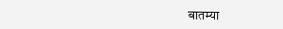बातम्या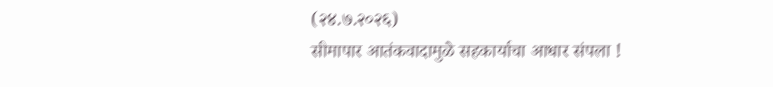(२४.७.२०२६)
सीमापार आतंकवादामुळे सहकार्याचा आधार संपला !